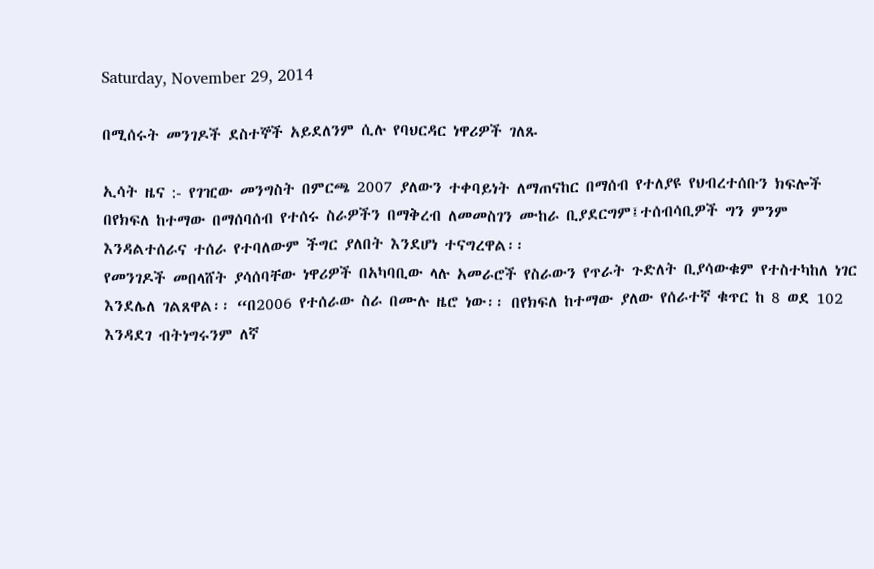Saturday, November 29, 2014

በሚሰሩት መንገዶች ደስተኞች አይደለንም ሲሉ የባህርዳር ነዋሪዎች ገለጹ

ኢሳት ዜና :- የገዢው መንግስት በምርጫ 2007 ያለውን ተቀባይነት ለማጠናከር በማሰብ የተለያዩ የህብረተሰቡን ክፍሎች በየክፍለ ከተማው በማሰባሰብ የተሰሩ ስራዎችን በማቅረብ ለመመስገን ሙከራ ቢያደርግም፤ተሰብሳቢዎች ግን ምንም እንዳልተሰራና ተሰራ የተባለውም ችግር ያለበት እንደሆነ ተናግረዋል፡፡
የመንገዶች መበላሸት ያሳሰባቸው ነዋሪዎች በአካባቢው ላሉ አመራሮች የስራውን የጥራት ጉድለት ቢያሳውቁም የተስተካከለ ነገር እንደሌለ ገልጸዋል፡፡ “በ2006 የተሰራው ስራ በሙሉ ዜሮ ነው፡፡ በየክፍለ ከተማው ያለው የሰራተኛ ቁጥር ከ 8 ወደ 102 እንዳደገ ብትነግሩንም ለኛ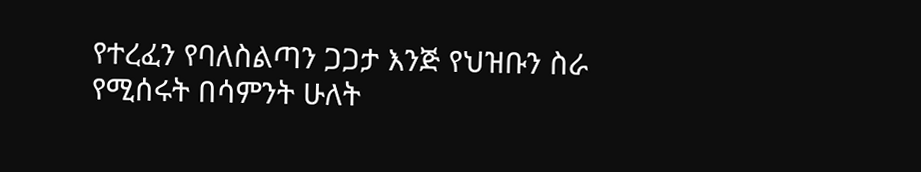የተረፈን የባለስልጣን ጋጋታ እንጅ የህዝቡን ስራ የሚሰሩት በሳምንት ሁለት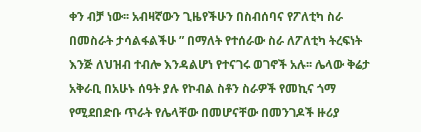ቀን ብቻ ነው፡፡ አብዛኛውን ጊዜየችሁን በስብሰባና የፖለቲካ ስራ በመስራት ታሳልፋልችሁ ” በማለት የተሰራው ስራ ለፖለቲካ ትረፍነት እንጅ ለህዝብ ተብሎ እንዳልሆነ የተናገሩ ወገኖች አሉ፡፡ ሌላው ቅሬታ አቅራቢ በአሁኑ ሰዓት ያሉ የኮብል ስቶን ስራዎች የመኪና ጎማ የሚደበድቡ ጥራት የሌላቸው በመሆናቸው በመንገዶች ዙሪያ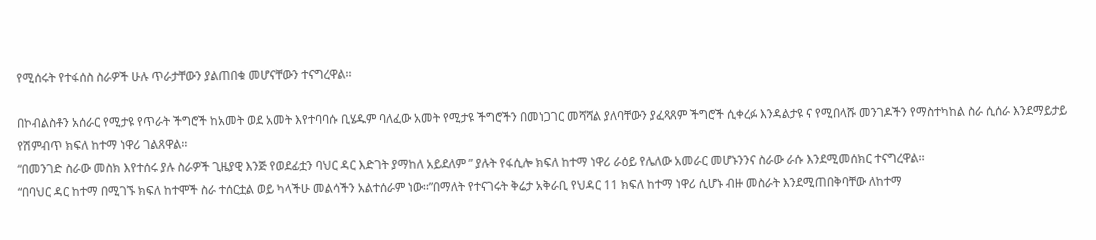የሚሰሩት የተፋሰስ ስራዎች ሁሉ ጥራታቸውን ያልጠበቁ መሆናቸውን ተናግረዋል፡፡

በኮብልስቶን አሰራር የሚታዩ የጥራት ችግሮች ከአመት ወደ አመት እየተባባሱ ቢሄዱም ባለፈው አመት የሚታዩ ችግሮችን በመነጋገር መሻሻል ያለባቸውን ያፈጻጸም ችግሮች ሲቀረፉ እንዳልታዩ ና የሚበላሹ መንገዶችን የማስተካከል ስራ ሲሰራ እንደማይታይ የሽምብጥ ክፍለ ከተማ ነዋሪ ገልጸዋል፡፡
“በመንገድ ስራው መስክ እየተሰሩ ያሉ ስራዎች ጊዜያዊ እንጅ የወደፊቷን ባህር ዳር እድገት ያማከለ አይደለም ” ያሉት የፋሲሎ ክፍለ ከተማ ነዋሪ ራዕይ የሌለው አመራር መሆኑንንና ስራው ራሱ እንደሚመሰክር ተናግረዋል፡፡
“በባህር ዳር ከተማ በሚገኙ ክፍለ ከተሞች ስራ ተሰርቷል ወይ ካላችሁ መልሳችን አልተሰራም ነው፡፡”በማለት የተናገሩት ቅሬታ አቅራቢ የህዳር 11 ክፍለ ከተማ ነዋሪ ሲሆኑ ብዙ መስራት እንደሚጠበቅባቸው ለከተማ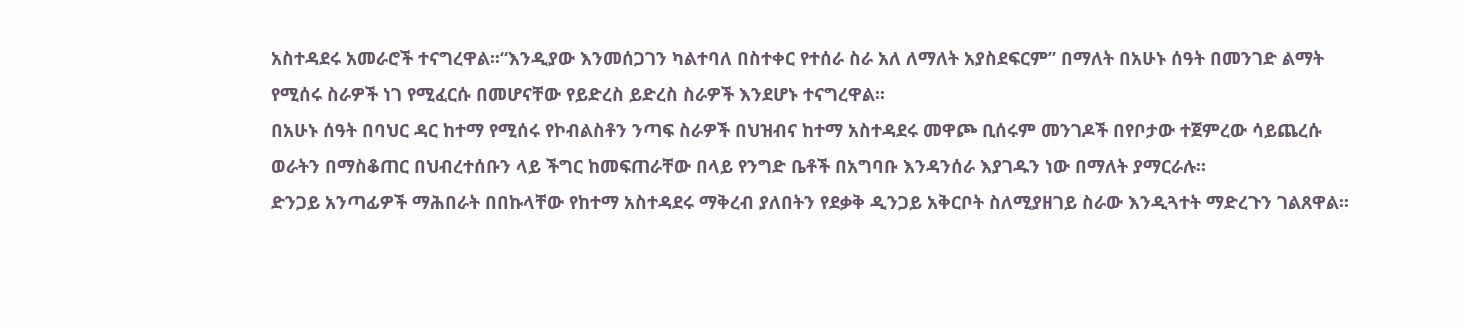አስተዳደሩ አመራሮች ተናግረዋል፡፡“እንዲያው እንመሰጋገን ካልተባለ በስተቀር የተሰራ ስራ አለ ለማለት አያስደፍርም” በማለት በአሁኑ ሰዓት በመንገድ ልማት የሚሰሩ ስራዎች ነገ የሚፈርሱ በመሆናቸው የይድረስ ይድረስ ስራዎች እንደሆኑ ተናግረዋል፡፡
በአሁኑ ሰዓት በባህር ዳር ከተማ የሚሰሩ የኮብልስቶን ንጣፍ ስራዎች በህዝብና ከተማ አስተዳደሩ መዋጮ ቢሰሩም መንገዶች በየቦታው ተጀምረው ሳይጨረሱ ወራትን በማስቆጠር በህብረተሰቡን ላይ ችግር ከመፍጠራቸው በላይ የንግድ ቤቶች በአግባቡ እንዳንሰራ እያገዱን ነው በማለት ያማርራሉ፡፡
ድንጋይ አንጣፊዎች ማሕበራት በበኩላቸው የከተማ አስተዳደሩ ማቅረብ ያለበትን የደቃቅ ዲንጋይ አቅርቦት ስለሚያዘገይ ስራው እንዲጓተት ማድረጉን ገልጸዋል፡፡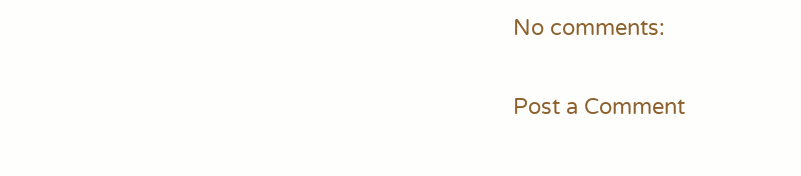No comments:

Post a Comment